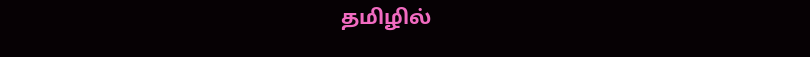தமிழில்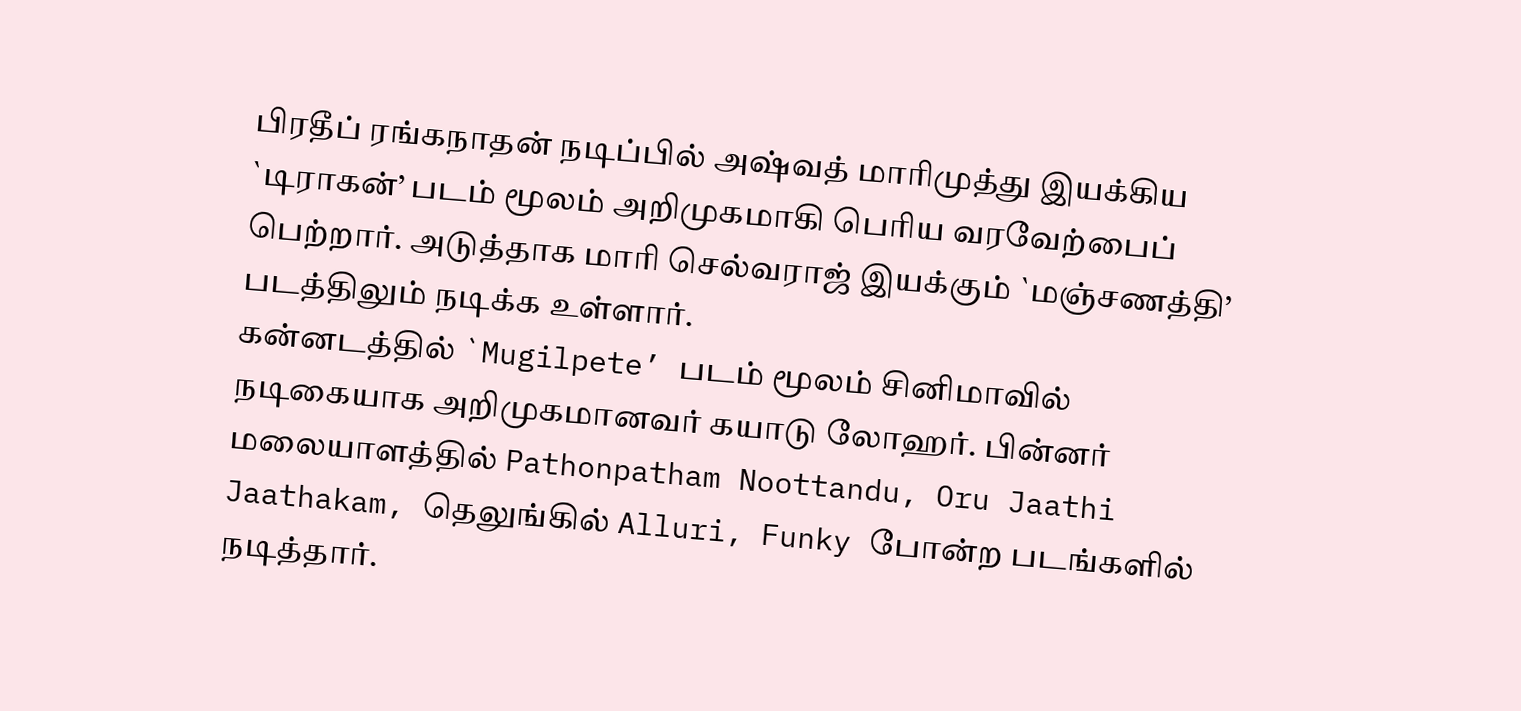பிரதீப் ரங்கநாதன் நடிப்பில் அஷ்வத் மாரிமுத்து இயக்கிய `டிராகன்’ படம் மூலம் அறிமுகமாகி பெரிய வரவேற்பைப் பெற்றார். அடுத்தாக மாரி செல்வராஜ் இயக்கும் `மஞ்சணத்தி’ படத்திலும் நடிக்க உள்ளார்.
கன்னடத்தில் `Mugilpete’ படம் மூலம் சினிமாவில் நடிகையாக அறிமுகமானவர் கயாடு லோஹர். பின்னர் மலையாளத்தில் Pathonpatham Noottandu, Oru Jaathi Jaathakam, தெலுங்கில் Alluri, Funky போன்ற படங்களில் நடித்தார்.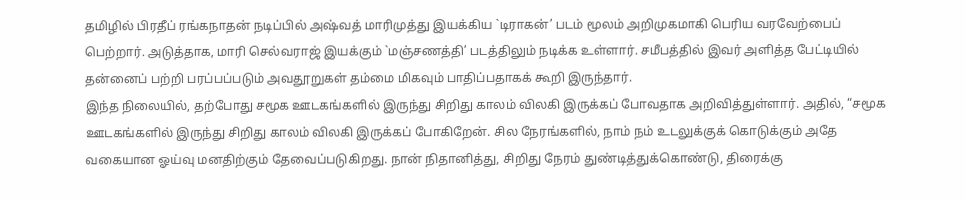தமிழில் பிரதீப் ரங்கநாதன் நடிப்பில் அஷ்வத் மாரிமுத்து இயக்கிய `டிராகன்’ படம் மூலம் அறிமுகமாகி பெரிய வரவேற்பைப் பெற்றார். அடுத்தாக, மாரி செல்வராஜ் இயக்கும் `மஞ்சணத்தி’ படத்திலும் நடிக்க உள்ளார். சமீபத்தில் இவர் அளித்த பேட்டியில் தன்னைப் பற்றி பரப்பப்படும் அவதூறுகள் தம்மை மிகவும் பாதிப்பதாகக் கூறி இருந்தார்.
இந்த நிலையில், தற்போது சமூக ஊடகங்களில் இருந்து சிறிது காலம் விலகி இருக்கப் போவதாக அறிவித்துள்ளார். அதில், “சமூக ஊடகங்களில் இருந்து சிறிது காலம் விலகி இருக்கப் போகிறேன். சில நேரங்களில், நாம் நம் உடலுக்குக் கொடுக்கும் அதே வகையான ஓய்வு மனதிற்கும் தேவைப்படுகிறது. நான் நிதானித்து, சிறிது நேரம் துண்டித்துக்கொண்டு, திரைக்கு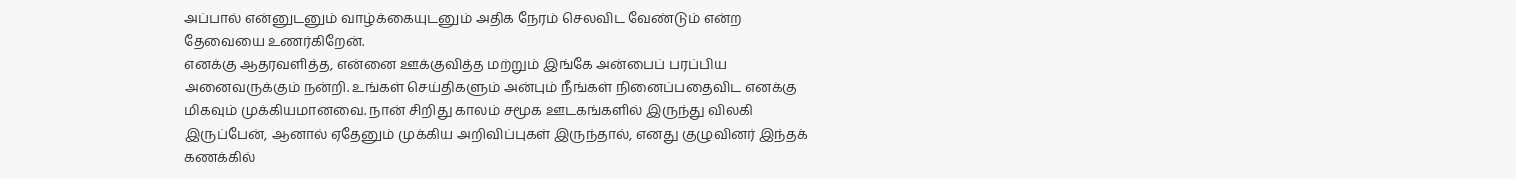அப்பால் என்னுடனும் வாழ்க்கையுடனும் அதிக நேரம் செலவிட வேண்டும் என்ற தேவையை உணர்கிறேன்.
எனக்கு ஆதரவளித்த, என்னை ஊக்குவித்த மற்றும் இங்கே அன்பைப் பரப்பிய அனைவருக்கும் நன்றி. உங்கள் செய்திகளும் அன்பும் நீங்கள் நினைப்பதைவிட எனக்கு மிகவும் முக்கியமானவை. நான் சிறிது காலம் சமூக ஊடகங்களில் இருந்து விலகி இருப்பேன், ஆனால் ஏதேனும் முக்கிய அறிவிப்புகள் இருந்தால், எனது குழுவினர் இந்தக் கணக்கில்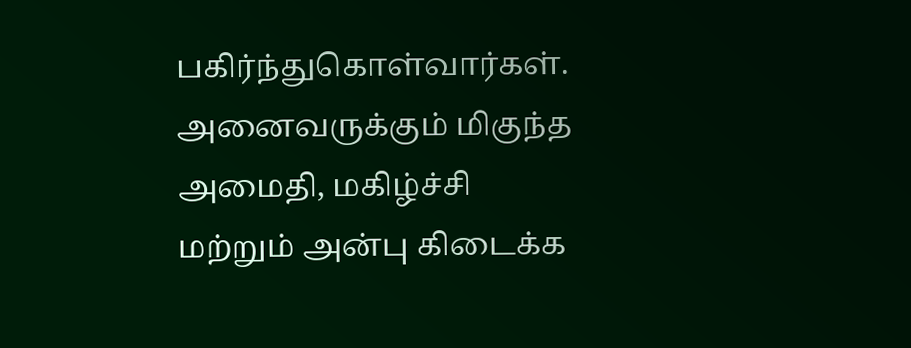பகிர்ந்துகொள்வார்கள். அனைவருக்கும் மிகுந்த அமைதி, மகிழ்ச்சி மற்றும் அன்பு கிடைக்க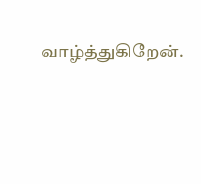வாழ்த்துகிறேன்.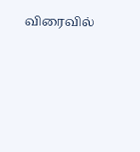விரைவில்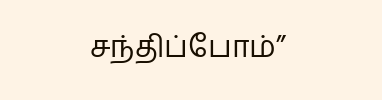சந்திப்போம்”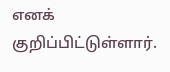எனக் குறிப்பிட்டுள்ளார்.